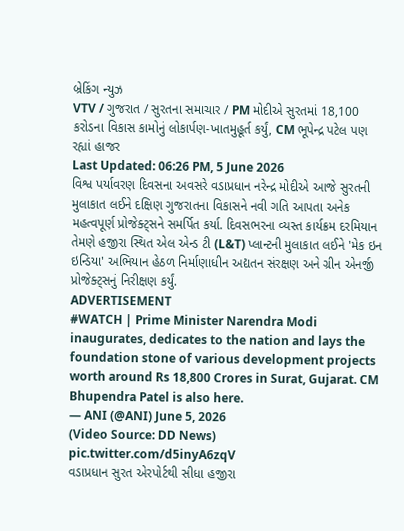બ્રેકિંગ ન્યુઝ
VTV / ગુજરાત / સુરતના સમાચાર / PM મોદીએ સુરતમાં 18,100 કરોડના વિકાસ કામોનું લોકાર્પણ-ખાતમુહૂર્ત કર્યું, CM ભૂપેન્દ્ર પટેલ પણ રહ્યાં હાજર
Last Updated: 06:26 PM, 5 June 2026
વિશ્વ પર્યાવરણ દિવસના અવસરે વડાપ્રધાન નરેન્દ્ર મોદીએ આજે સુરતની મુલાકાત લઈને દક્ષિણ ગુજરાતના વિકાસને નવી ગતિ આપતા અનેક મહત્વપૂર્ણ પ્રોજેક્ટ્સને સમર્પિત કર્યા. દિવસભરના વ્યસ્ત કાર્યક્રમ દરમિયાન તેમણે હજીરા સ્થિત એલ એન્ડ ટી (L&T) પ્લાન્ટની મુલાકાત લઈને 'મેક ઇન ઇન્ડિયા' અભિયાન હેઠળ નિર્માણાધીન અદ્યતન સંરક્ષણ અને ગ્રીન એનર્જી પ્રોજેક્ટ્સનું નિરીક્ષણ કર્યું.
ADVERTISEMENT
#WATCH | Prime Minister Narendra Modi inaugurates, dedicates to the nation and lays the foundation stone of various development projects worth around Rs 18,800 Crores in Surat, Gujarat. CM Bhupendra Patel is also here.
— ANI (@ANI) June 5, 2026
(Video Source: DD News) pic.twitter.com/d5inyA6zqV
વડાપ્રધાન સુરત એરપોર્ટથી સીધા હજીરા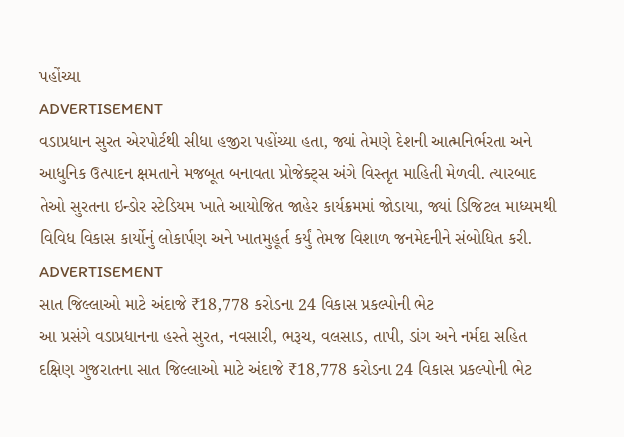પહોંચ્યા
ADVERTISEMENT
વડાપ્રધાન સુરત એરપોર્ટથી સીધા હજીરા પહોંચ્યા હતા, જ્યાં તેમણે દેશની આત્મનિર્ભરતા અને આધુનિક ઉત્પાદન ક્ષમતાને મજબૂત બનાવતા પ્રોજેક્ટ્સ અંગે વિસ્તૃત માહિતી મેળવી. ત્યારબાદ તેઓ સુરતના ઇન્ડોર સ્ટેડિયમ ખાતે આયોજિત જાહેર કાર્યક્રમમાં જોડાયા, જ્યાં ડિજિટલ માધ્યમથી વિવિધ વિકાસ કાર્યોનું લોકાર્પણ અને ખાતમુહૂર્ત કર્યું તેમજ વિશાળ જનમેદનીને સંબોધિત કરી.
ADVERTISEMENT
સાત જિલ્લાઓ માટે અંદાજે ₹18,778 કરોડના 24 વિકાસ પ્રકલ્પોની ભેટ
આ પ્રસંગે વડાપ્રધાનના હસ્તે સુરત, નવસારી, ભરૂચ, વલસાડ, તાપી, ડાંગ અને નર્મદા સહિત દક્ષિણ ગુજરાતના સાત જિલ્લાઓ માટે અંદાજે ₹18,778 કરોડના 24 વિકાસ પ્રકલ્પોની ભેટ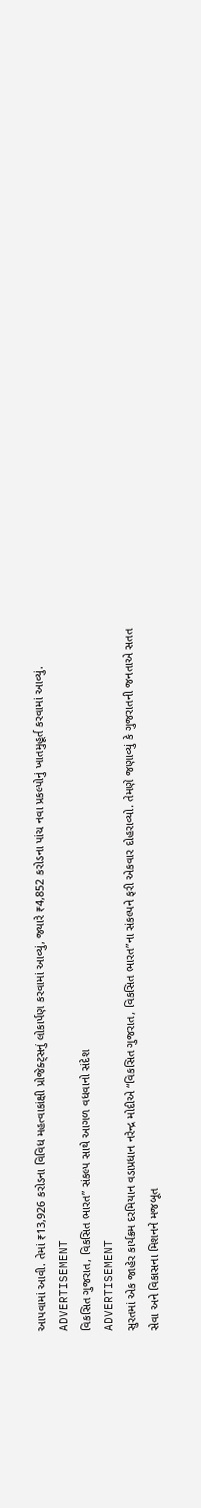આપવામાં આવી. તેમાં ₹13,926 કરોડના વિવિધ મહત્વાકાંક્ષી પ્રોજેક્ટ્સનું લોકાર્પણ કરવામાં આવ્યું, જ્યારે ₹4,852 કરોડના પાંચ નવા પ્રકલ્પોનું ખાતમુહૂર્ત કરવામાં આવ્યું.
ADVERTISEMENT
વિકસિત ગુજરાત, વિકસિત ભારત” સંકલ્પ સાથે આગળ વધવાનો સંદેશ
ADVERTISEMENT
સુરતમાં એક જાહેર કાર્યક્રમ દરમિયાન વડાપ્રધાન નરેન્દ્ર મોદીએ “વિકસિત ગુજરાત, વિકસિત ભારત”ના સંકલ્પને ફરી એકવાર દોહરાવ્યો. તેમણે જણાવ્યું કે ગુજરાતની જનતાએ સતત સેવા અને વિકાસના મિશનને મજબૂત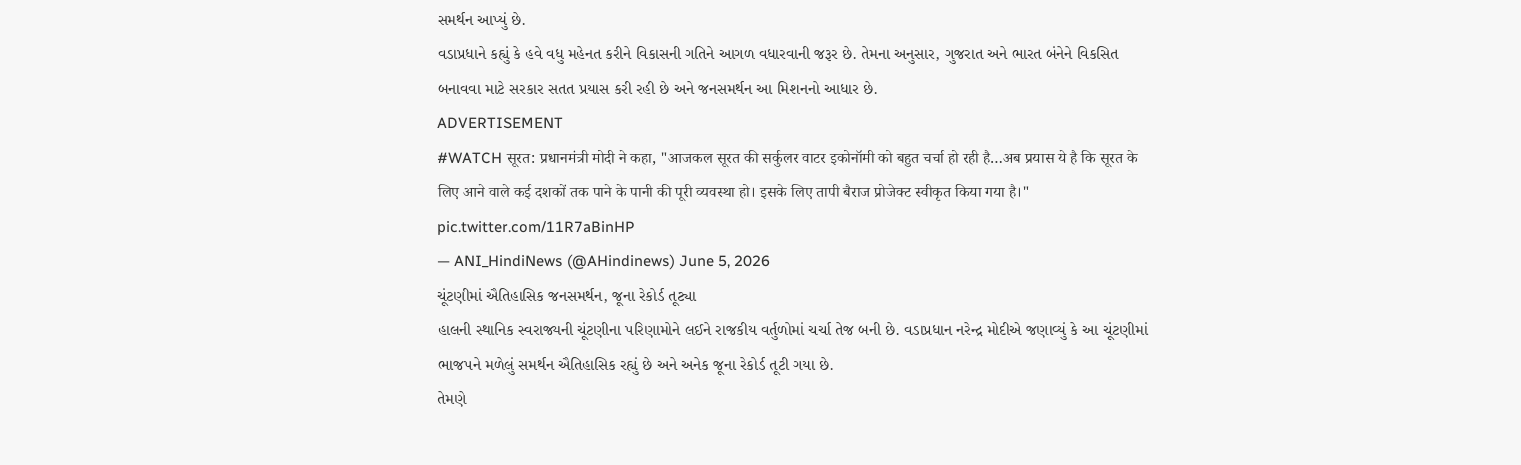સમર્થન આપ્યું છે.
વડાપ્રધાને કહ્યું કે હવે વધુ મહેનત કરીને વિકાસની ગતિને આગળ વધારવાની જરૂર છે. તેમના અનુસાર, ગુજરાત અને ભારત બંનેને વિકસિત બનાવવા માટે સરકાર સતત પ્રયાસ કરી રહી છે અને જનસમર્થન આ મિશનનો આધાર છે.
ADVERTISEMENT
#WATCH सूरत: प्रधानमंत्री मोदी ने कहा, "आजकल सूरत की सर्कुलर वाटर इकोनॉमी को बहुत चर्चा हो रही है…अब प्रयास ये है कि सूरत के लिए आने वाले कई दशकों तक पाने के पानी की पूरी व्यवस्था हो। इसके लिए तापी बैराज प्रोजेक्ट स्वीकृत किया गया है।" pic.twitter.com/11R7aBinHP
— ANI_HindiNews (@AHindinews) June 5, 2026
ચૂંટણીમાં ઐતિહાસિક જનસમર્થન, જૂના રેકોર્ડ તૂટ્યા
હાલની સ્થાનિક સ્વરાજ્યની ચૂંટણીના પરિણામોને લઈને રાજકીય વર્તુળોમાં ચર્ચા તેજ બની છે. વડાપ્રધાન નરેન્દ્ર મોદીએ જણાવ્યું કે આ ચૂંટણીમાં ભાજપને મળેલું સમર્થન ઐતિહાસિક રહ્યું છે અને અનેક જૂના રેકોર્ડ તૂટી ગયા છે.
તેમણે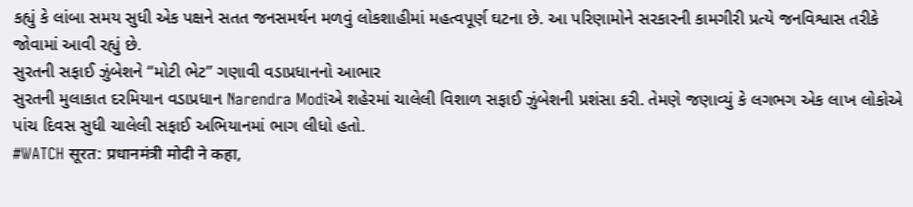કહ્યું કે લાંબા સમય સુધી એક પક્ષને સતત જનસમર્થન મળવું લોકશાહીમાં મહત્વપૂર્ણ ઘટના છે. આ પરિણામોને સરકારની કામગીરી પ્રત્યે જનવિશ્વાસ તરીકે જોવામાં આવી રહ્યું છે.
સુરતની સફાઈ ઝુંબેશને “મોટી ભેટ” ગણાવી વડાપ્રધાનનો આભાર
સુરતની મુલાકાત દરમિયાન વડાપ્રધાન Narendra Modiએ શહેરમાં ચાલેલી વિશાળ સફાઈ ઝુંબેશની પ્રશંસા કરી. તેમણે જણાવ્યું કે લગભગ એક લાખ લોકોએ પાંચ દિવસ સુધી ચાલેલી સફાઈ અભિયાનમાં ભાગ લીધો હતો.
#WATCH सूरत: प्रधानमंत्री मोदी ने कहा,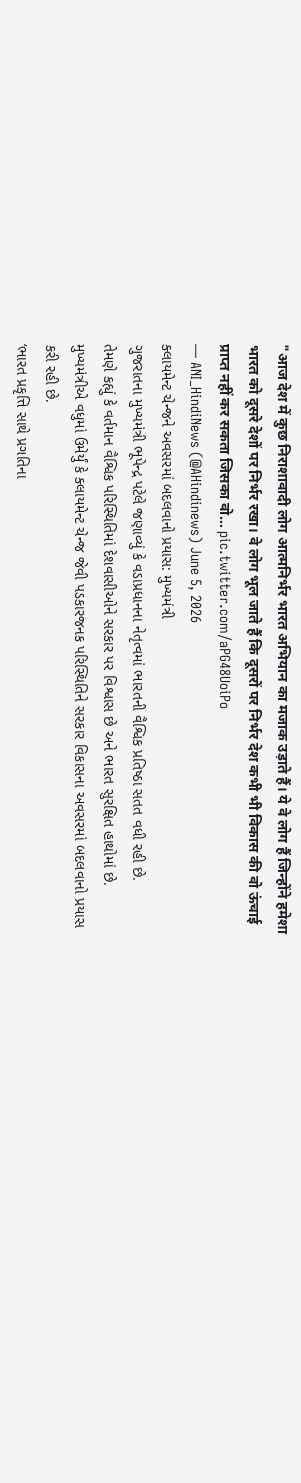"आज देश में कुछ निराशावादी लोग आत्मनिर्भर भारत अभियान का मजाक उड़ाते हैं। ये वे लोग हैं जिन्होंने हमेशा भारत को दूसरे देशों पर निर्भर रखा। वे लोग भूल जाते हैं कि दूसरों पर निर्भर देश कभी भी विकास की वो ऊंचाई प्राप्त नहीं कर सकता जिसका वो… pic.twitter.com/aPG48UoiPo
— ANI_HindiNews (@AHindinews) June 5, 2026
ક્લાયમેન્ટ ચેન્જને અવસરમાં બદલવાનો પ્રયાસ: મુખ્યમંત્રી
ગુજરાતના મુખ્યમંત્રી ભૂપેન્દ્ર પટેલે જણાવ્યું કે વડાપ્રધાનના નેતૃત્વમાં ભારતની વૈશ્વિક પ્રતિષ્ઠા સતત વધી રહી છે.
તેમણે કહ્યું કે વર્તમાન વૈશ્વિક પરિસ્થિતિમાં દેશવાસીઓને સરકાર પર વિશ્વાસ છે અને ભારત સુરક્ષિત હાથોમાં છે. મુખ્યમંત્રીએ વધુમાં ઉમેર્યું કે ક્લાયમેન્ટ ચેન્જ જેવી પડકારજનક પરિસ્થિતિને સરકાર વિકાસના અવસરમાં બદલવાનો પ્રયાસ કરી રહી છે.
‘ભારત પ્રકૃત્તિ સાથે પ્રગતિના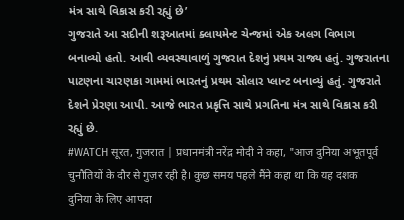મંત્ર સાથે વિકાસ કરી રહ્યું છે’
ગુજરાતે આ સદીની શરૂઆતમાં ક્લાયમેન્ટ ચેન્જમાં એક અલગ વિભાગ બનાવ્યો હતો. આવી વ્યવસ્થાવાળું ગુજરાત દેશનું પ્રથમ રાજ્ય હતું. ગુજરાતના પાટણના ચારણકા ગામમાં ભારતનું પ્રથમ સોલાર પ્લાન્ટ બનાવ્યું હતું. ગુજરાતે દેશને પ્રેરણા આપી. આજે ભારત પ્રકૃત્તિ સાથે પ્રગતિના મંત્ર સાથે વિકાસ કરી રહ્યું છે.
#WATCH सूरत, गुजरात | प्रधानमंत्री नरेंद्र मोदी ने कहा, "आज दुनिया अभूतपूर्व चुनौतियों के दौर से गुज़र रही है। कुछ समय पहले मैंने कहा था कि यह दशक दुनिया के लिए आपदा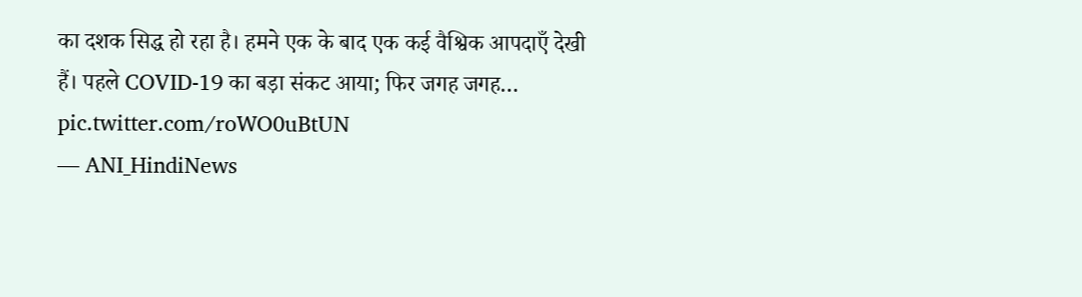का दशक सिद्ध हो रहा है। हमने एक के बाद एक कई वैश्विक आपदाएँ देखी हैं। पहले COVID-19 का बड़ा संकट आया; फिर जगह जगह… pic.twitter.com/roWO0uBtUN
— ANI_HindiNews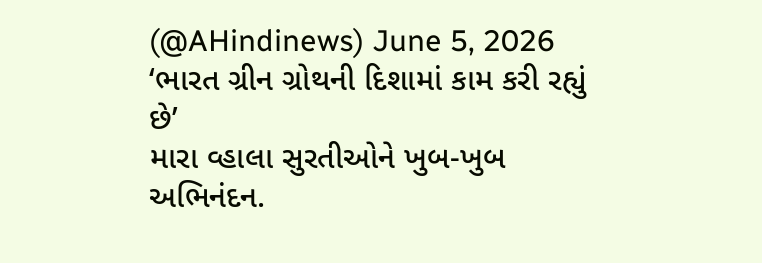(@AHindinews) June 5, 2026
‘ભારત ગ્રીન ગ્રોથની દિશામાં કામ કરી રહ્યું છે’
મારા વ્હાલા સુરતીઓને ખુબ-ખુબ અભિનંદન.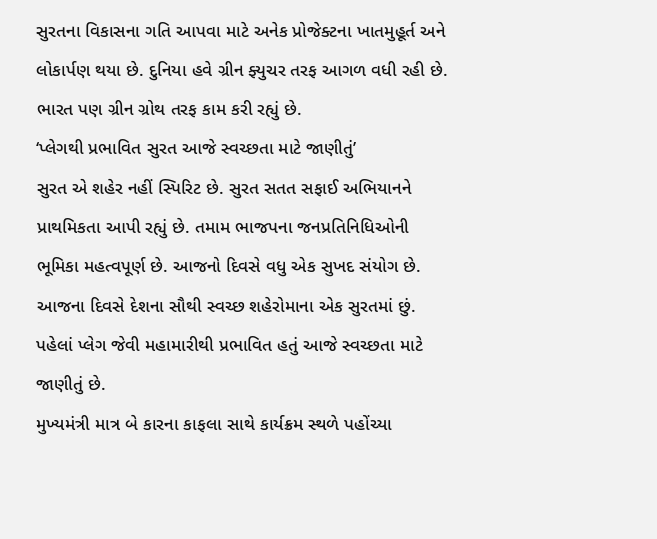સુરતના વિકાસના ગતિ આપવા માટે અનેક પ્રોજેક્ટના ખાતમુહૂર્ત અને લોકાર્પણ થયા છે. દુનિયા હવે ગ્રીન ફ્યુચર તરફ આગળ વધી રહી છે. ભારત પણ ગ્રીન ગ્રોથ તરફ કામ કરી રહ્યું છે.
‘પ્લેગથી પ્રભાવિત સુરત આજે સ્વચ્છતા માટે જાણીતું’
સુરત એ શહેર નહીં સ્પિરિટ છે. સુરત સતત સફાઈ અભિયાનને પ્રાથમિકતા આપી રહ્યું છે. તમામ ભાજપના જનપ્રતિનિધિઓની ભૂમિકા મહત્વપૂર્ણ છે. આજનો દિવસે વધુ એક સુખદ સંયોગ છે. આજના દિવસે દેશના સૌથી સ્વચ્છ શહેરોમાના એક સુરતમાં છું. પહેલાં પ્લેગ જેવી મહામારીથી પ્રભાવિત હતું આજે સ્વચ્છતા માટે જાણીતું છે.
મુખ્યમંત્રી માત્ર બે કારના કાફલા સાથે કાર્યક્રમ સ્થળે પહોંચ્યા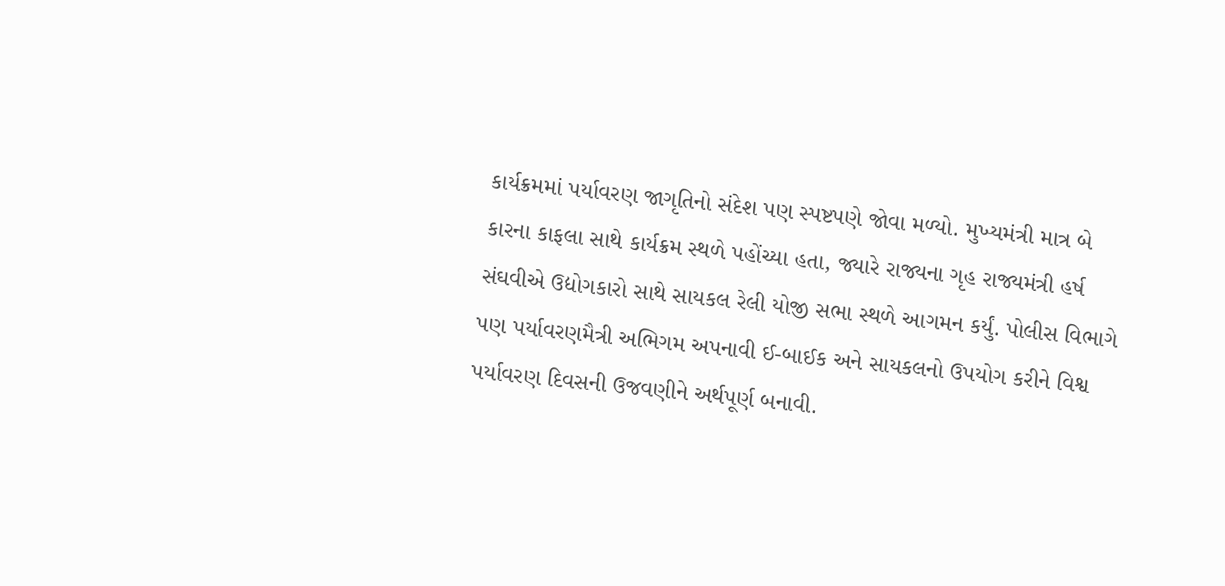કાર્યક્રમમાં પર્યાવરણ જાગૃતિનો સંદેશ પણ સ્પષ્ટપણે જોવા મળ્યો. મુખ્યમંત્રી માત્ર બે કારના કાફલા સાથે કાર્યક્રમ સ્થળે પહોંચ્યા હતા, જ્યારે રાજ્યના ગૃહ રાજ્યમંત્રી હર્ષ સંઘવીએ ઉદ્યોગકારો સાથે સાયકલ રેલી યોજી સભા સ્થળે આગમન કર્યું. પોલીસ વિભાગે પણ પર્યાવરણમૈત્રી અભિગમ અપનાવી ઈ-બાઈક અને સાયકલનો ઉપયોગ કરીને વિશ્વ પર્યાવરણ દિવસની ઉજવણીને અર્થપૂર્ણ બનાવી.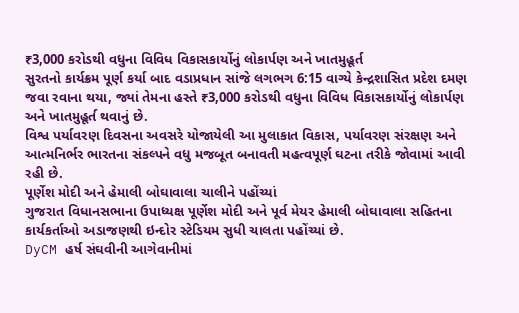₹3,000 કરોડથી વધુના વિવિધ વિકાસકાર્યોનું લોકાર્પણ અને ખાતમુહૂર્ત
સુરતનો કાર્યક્રમ પૂર્ણ કર્યા બાદ વડાપ્રધાન સાંજે લગભગ 6:15 વાગ્યે કેન્દ્રશાસિત પ્રદેશ દમણ જવા રવાના થયા, જ્યાં તેમના હસ્તે ₹3,000 કરોડથી વધુના વિવિધ વિકાસકાર્યોનું લોકાર્પણ અને ખાતમુહૂર્ત થવાનું છે.
વિશ્વ પર્યાવરણ દિવસના અવસરે યોજાયેલી આ મુલાકાત વિકાસ, પર્યાવરણ સંરક્ષણ અને આત્મનિર્ભર ભારતના સંકલ્પને વધુ મજબૂત બનાવતી મહત્વપૂર્ણ ઘટના તરીકે જોવામાં આવી રહી છે.
પૂર્ણેશ મોદી અને હેમાલી બોઘાવાલા ચાલીને પહોંચ્યાં
ગુજરાત વિધાનસભાના ઉપાધ્યક્ષ પૂર્ણેશ મોદી અને પૂર્વ મેયર હેમાલી બોઘાવાલા સહિતના કાર્યકર્તાઓ અડાજણથી ઇન્દોર સ્ટેડિયમ સુધી ચાલતા પહોંચ્યાં છે.
DyCM હર્ષ સંઘવીની આગેવાનીમાં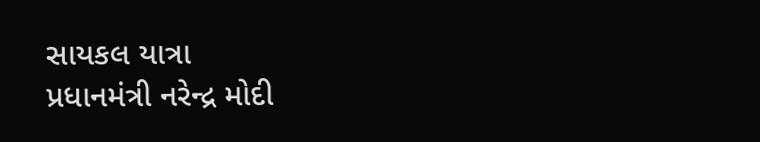સાયકલ યાત્રા
પ્રધાનમંત્રી નરેન્દ્ર મોદી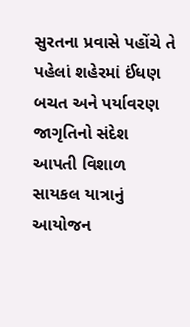સુરતના પ્રવાસે પહોંચે તે પહેલાં શહેરમાં ઈંધણ બચત અને પર્યાવરણ જાગૃતિનો સંદેશ આપતી વિશાળ સાયકલ યાત્રાનું આયોજન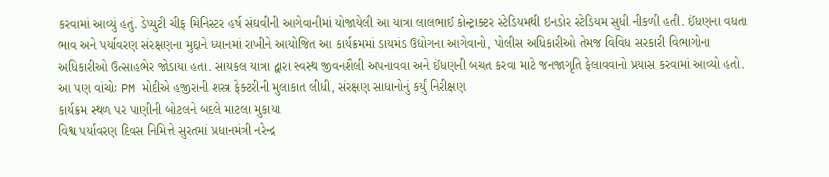કરવામાં આવ્યું હતું. ડેપ્યુટી ચીફ મિનિસ્ટર હર્ષ સંઘવીની આગેવાનીમાં યોજાયેલી આ યાત્રા લાલભાઈ કોન્ટ્રાક્ટર સ્ટેડિયમથી ઇનડોર સ્ટેડિયમ સુધી નીકળી હતી. ઈંધણના વધતા ભાવ અને પર્યાવરણ સંરક્ષણના મુદ્દાને ધ્યાનમાં રાખીને આયોજિત આ કાર્યક્રમમાં ડાયમંડ ઉદ્યોગના આગેવાનો, પોલીસ અધિકારીઓ તેમજ વિવિધ સરકારી વિભાગોના અધિકારીઓ ઉત્સાહભેર જોડાયા હતા. સાયકલ યાત્રા દ્વારા સ્વસ્થ જીવનશૈલી અપનાવવા અને ઈંધણની બચત કરવા માટે જનજાગૃતિ ફેલાવવાનો પ્રયાસ કરવામાં આવ્યો હતો.
આ પણ વાંચોઃ PM મોદીએ હજીરાની શસ્ત્ર ફેક્ટરીની મુલાકાત લીધી, સંરક્ષણ સાધાનોનું કર્યું નિરીક્ષણ
કાર્યક્રમ સ્થળ પર પાણીની બોટલને બદલે માટલા મુકાયા
વિશ્વ પર્યાવરણ દિવસ નિમિત્તે સુરતમાં પ્રધાનમંત્રી નરેન્દ્ર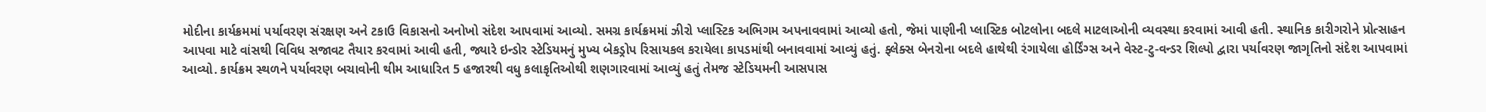મોદીના કાર્યક્રમમાં પર્યાવરણ સંરક્ષણ અને ટકાઉ વિકાસનો અનોખો સંદેશ આપવામાં આવ્યો. સમગ્ર કાર્યક્રમમાં ઝીરો પ્લાસ્ટિક અભિગમ અપનાવવામાં આવ્યો હતો, જેમાં પાણીની પ્લાસ્ટિક બોટલોના બદલે માટલાઓની વ્યવસ્થા કરવામાં આવી હતી. સ્થાનિક કારીગરોને પ્રોત્સાહન આપવા માટે વાંસથી વિવિધ સજાવટ તૈયાર કરવામાં આવી હતી, જ્યારે ઇન્ડોર સ્ટેડિયમનું મુખ્ય બેકડ્રોપ રિસાયકલ કરાયેલા કાપડમાંથી બનાવવામાં આવ્યું હતું. ફ્લેક્સ બેનરોના બદલે હાથેથી રંગાયેલા હોર્ડિંગ્સ અને વેસ્ટ-ટુ-વન્ડર શિલ્પો દ્વારા પર્યાવરણ જાગૃતિનો સંદેશ આપવામાં આવ્યો. કાર્યક્રમ સ્થળને પર્યાવરણ બચાવોની થીમ આધારિત 5 હજારથી વધુ કલાકૃતિઓથી શણગારવામાં આવ્યું હતું તેમજ સ્ટેડિયમની આસપાસ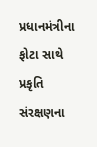પ્રધાનમંત્રીના ફોટા સાથે પ્રકૃતિ સંરક્ષણના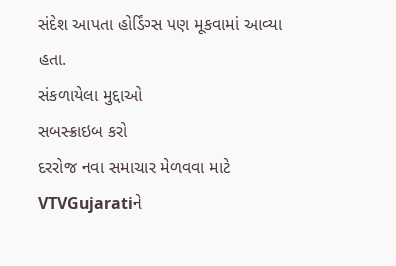સંદેશ આપતા હોર્ડિંગ્સ પણ મૂકવામાં આવ્યા હતા.
સંકળાયેલા મુદ્દાઓ
સબસ્ક્રાઇબ કરો
દરરોજ નવા સમાચાર મેળવવા માટે VTVGujaratiને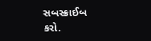સબસ્ક્રાઈબ કરો.